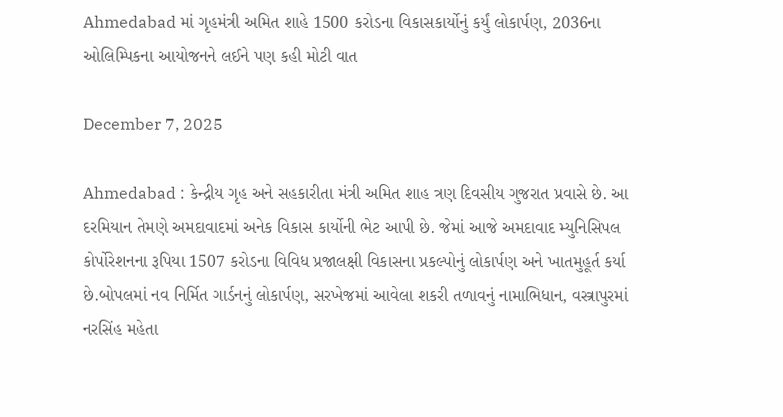Ahmedabad માં ગૃહમંત્રી અમિત શાહે 1500 કરોડના વિકાસકાર્યોનું કર્યું લોકાર્પણ, 2036ના ઓલિમ્પિકના આયોજનને લઈને પણ કહી મોટી વાત

December 7, 2025

Ahmedabad : કેન્દ્રીય ગૃહ અને સહકારીતા મંત્રી અમિત શાહ ત્રણ દિવસીય ગુજરાત પ્રવાસે છે. આ દરમિયાન તેમણે અમદાવાદમાં અનેક વિકાસ કાર્યોની ભેટ આપી છે. જેમાં આજે અમદાવાદ મ્યુનિસિપલ કોર્પોરેશનના રૂપિયા 1507 કરોડના વિવિધ પ્રજાલક્ષી વિકાસના પ્રકલ્પોનું લોકાર્પણ અને ખાતમુહૂર્ત કર્યા છે.બોપલમાં નવ નિર્મિત ગાર્ડનનું લોકાર્પણ, સરખેજમાં આવેલા શકરી તળાવનું નામાભિધાન, વસ્ત્રાપુરમાં નરસિંહ મહેતા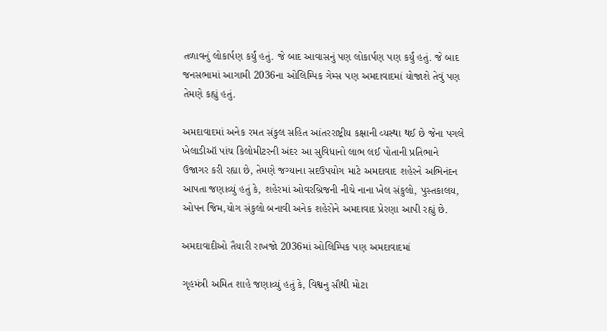તળાવનું લોકાર્પણ કર્યું હતું. જે બાદ આવાસનું પણ લોકાર્પણ પણ કર્યું હતું. જે બાદ જનસભામાં આગામી 2036ના ઓલિમ્પિક ગેમ્સ પણ અમદાવાદમાં યોજાશે તેવું પણ તેમણે કહ્યું હતું.

અમદાવાદમાં અનેક રમત સંકુલ સહિત આંતરરાષ્ટ્રીય કક્ષાની વ્યસ્થા થઈ છે જેના પગલે ખેલાડીઑ પાંચ કિલોમીટરની અંદર આ સુવિધાનો લાભ લઈ પોતાની પ્રતિભાને ઉજાગર કરી રહ્યા છે, તેમણે જગ્યાના સદઉપયોગ માટે અમદાવાદ શહેરને અભિનંદન આપતા જણાવ્યું હતું કે, શહેરમાં ઓવરબ્રિજની નીચે નાના ખેલ સંકુલો, પુસ્તકાલય, ઓપન જિમ,યોગ સંકુલો બનાવી અનેક શહેરોને અમદાવાદ પ્રેરણા આપી રહ્યું છે.

અમદાવાદીઓ તૈયારી રાખજો 2036માં ઓલિમ્પિક પણ અમદાવાદમાં

ગૃહમંત્રી અમિત શાહે જણાવ્યું હતું કે, વિશ્વનુ સૌથી મોટા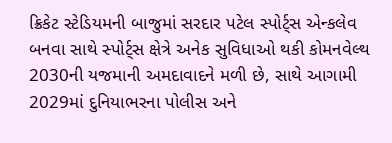ક્રિકેટ સ્ટેડિયમની બાજુમાં સરદાર પટેલ સ્પોર્ટ્સ એન્કલેવ બનવા સાથે સ્પોર્ટ્સ ક્ષેત્રે અનેક સુવિધાઓ થકી કોમનવેલ્થ 2030ની યજમાની અમદાવાદને મળી છે, સાથે આગામી 2029માં દુનિયાભરના પોલીસ અને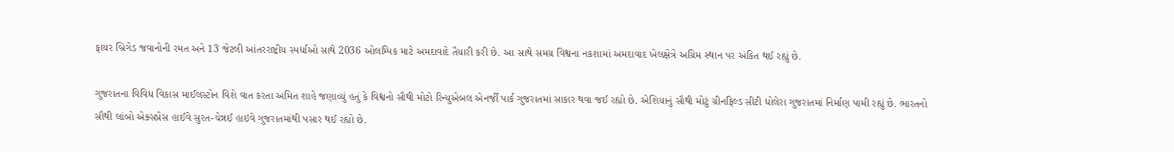ફાયર બ્રિગેડ જવાનોની રમત અને 13 જેટલી આંતરરાષ્ટ્રીય સ્પર્ધાઓ સાથે 2036 ઓલમ્પિક માટે અમદાવાદે તૈયારી કરી છે. આ સાથે સમગ્ર વિશ્વના નકશામાં અમદાવાદ ખેલક્ષેત્રે અગ્રિમ સ્થાન પર અંકિત થઈ રહ્યું છે.

ગુજરાતના વિવિધ વિકાસ માઈલસ્ટોન વિશે વાત કરતા અમિત શાહે જણાવ્યું હતું કે વિશ્વનો સૌથી મોટો રિન્યુએબલ એનર્જી પાર્ક ગુજરાતમાં સાકાર થવા જઈ રહ્યો છે. એશિયાનું સૌથી મોટું ગ્રીનફિલ્ડ સીટી ધોલેરા ગુજરાતમાં નિર્માણ પામી રહ્યું છે. ભારતનો સૌથી લાંબો એક્સપ્રેસ હાઈવે સુરત-ચેન્નઈ હાઇવે ગુજરાતમાંથી પસાર થઈ રહ્યો છે.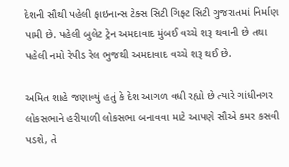દેશની સૌથી પહેલી ફાઇનાન્સ ટેક્સ સિટી ગિફ્ટ સિટી ગુજરાતમાં નિર્માણ પામી છે. પહેલી બુલેટ ટ્રેન અમદાવાદ મુંબઈ વચ્ચે શરૂ થવાની છે તથા પહેલી નમો રેપીડ રેલ ભુજથી અમદાવાદ વચ્ચે શરૂ થઈ છે.

અમિત શાહે જણાવ્યું હતું કે દેશ આગળ વધી રહ્યો છે ત્યારે ગાંધીનગર લોકસભાને હરીયાળી લોકસભા બનાવવા માટે આપણે સૌએ કમર કસવી પડશે, તે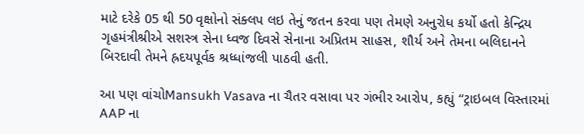માટે દરેકે 05 થી 50 વૃક્ષોનો સંક્લપ લઇ તેનું જતન કરવા પણ તેમણે અનુરોધ કર્યો હતો કેન્દ્રિય ગૃહમંત્રીશ્રીએ સશસ્ત્ર સેના ધ્વજ દિવસે સેનાના અપ્રિતમ સાહસ, શૌર્ય અને તેમના બલિદાનને બિરદાવી તેમને હ્રદયપૂર્વક શ્રધ્ધાંજલી પાઠવી હતી.

આ પણ વાંચોMansukh Vasava ના ચૈતર વસાવા પર ગંભીર આરોપ, કહ્યું “ટ્રાઇબલ વિસ્તારમાં AAP ના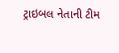ટ્રાઇબલ નેતાની ટીમ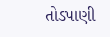તોડપાણી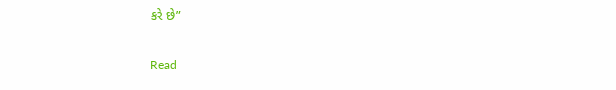કરે છે”

Read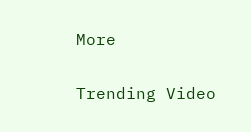More

Trending Video